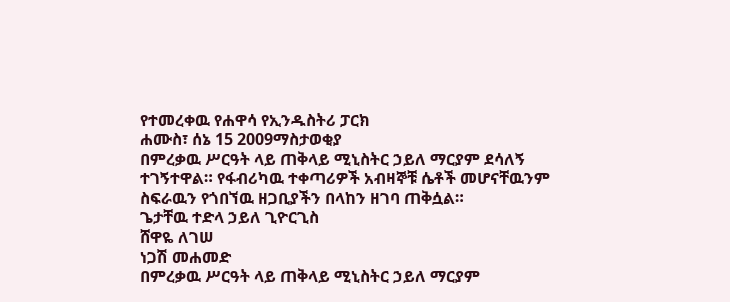የተመረቀዉ የሐዋሳ የኢንዱስትሪ ፓርክ
ሐሙስ፣ ሰኔ 15 2009ማስታወቂያ
በምረቃዉ ሥርዓት ላይ ጠቅላይ ሚኒስትር ኃይለ ማርያም ደሳለኝ ተገኝተዋል። የፋብሪካዉ ተቀጣሪዎች አብዛኞቹ ሴቶች መሆናቸዉንም ስፍራዉን የጎበኘዉ ዘጋቢያችን በላከን ዘገባ ጠቅሷል።
ጌታቸዉ ተድላ ኃይለ ጊዮርጊስ
ሸዋዬ ለገሠ
ነጋሽ መሐመድ
በምረቃዉ ሥርዓት ላይ ጠቅላይ ሚኒስትር ኃይለ ማርያም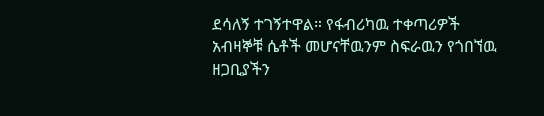ደሳለኝ ተገኝተዋል። የፋብሪካዉ ተቀጣሪዎች አብዛኞቹ ሴቶች መሆናቸዉንም ስፍራዉን የጎበኘዉ ዘጋቢያችን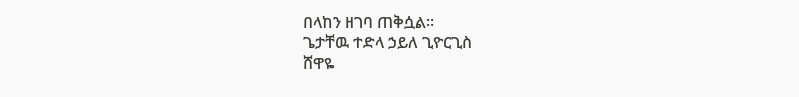በላከን ዘገባ ጠቅሷል።
ጌታቸዉ ተድላ ኃይለ ጊዮርጊስ
ሸዋዬ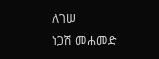ለገሠ
ነጋሽ መሐመድ